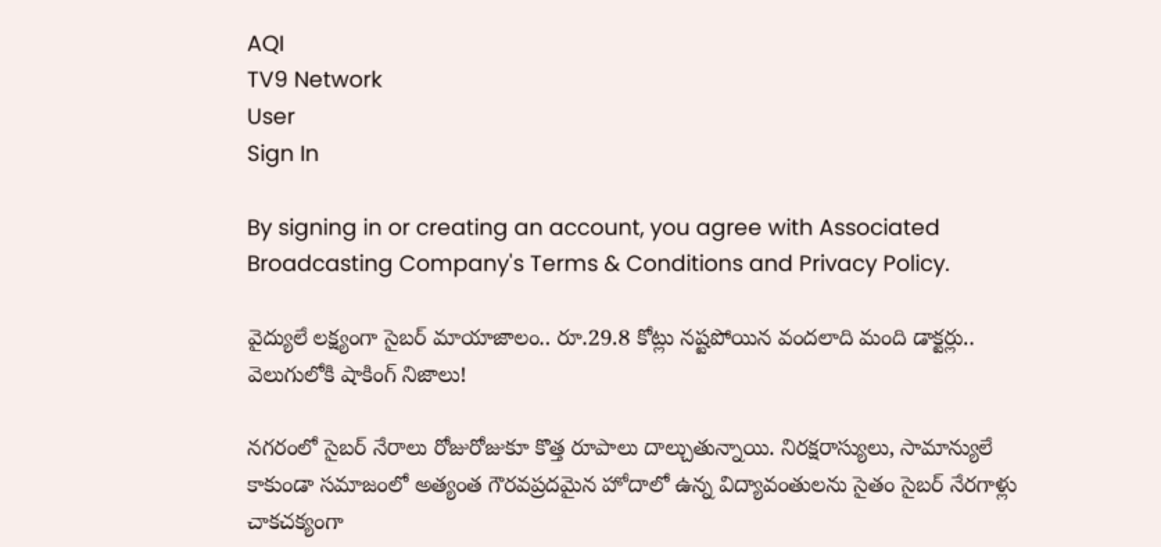AQI
TV9 Network
User
Sign In

By signing in or creating an account, you agree with Associated Broadcasting Company's Terms & Conditions and Privacy Policy.

వైద్యులే లక్ష్యంగా సైబర్ మాయాజాలం.. రూ.29.8 కోట్లు నష్టపోయిన వందలాది మంది డాక్టర్లు.. వెలుగులోకి షాకింగ్ నిజాలు!

నగరంలో సైబర్ నేరాలు రోజురోజుకూ కొత్త రూపాలు దాల్చుతున్నాయి. నిరక్షరాస్యులు, సామాన్యులే కాకుండా సమాజంలో అత్యంత గౌరవప్రదమైన హోదాలో ఉన్న విద్యావంతులను సైతం సైబర్ నేరగాళ్లు చాకచక్యంగా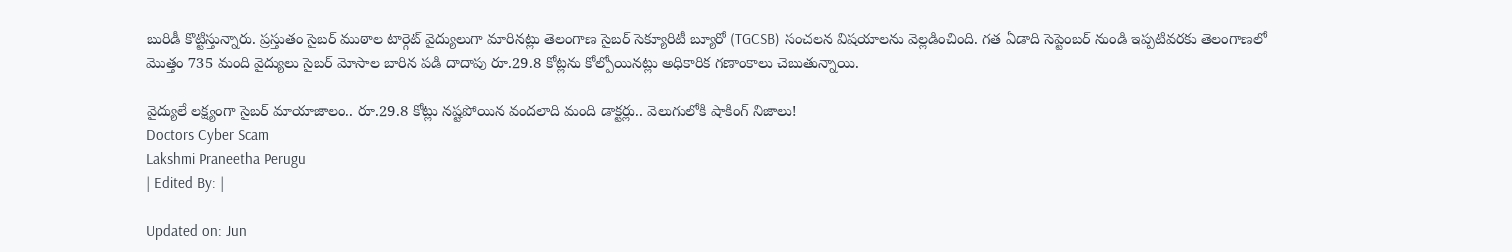బురిడీ కొట్టిస్తున్నారు. ప్రస్తుతం సైబర్ ముఠాల టార్గెట్ వైద్యులుగా మారినట్లు తెలంగాణ సైబర్ సెక్యూరిటీ బ్యూరో (TGCSB) సంచలన విషయాలను వెల్లడించింది. గత ఏడాది సెప్టెంబర్ నుండి ఇప్పటివరకు తెలంగాణలో మొత్తం 735 మంది వైద్యులు సైబర్ మోసాల బారిన పడి దాదాపు రూ.29.8 కోట్లను కోల్పోయినట్లు అధికారిక గణాంకాలు చెబుతున్నాయి.

వైద్యులే లక్ష్యంగా సైబర్ మాయాజాలం.. రూ.29.8 కోట్లు నష్టపోయిన వందలాది మంది డాక్టర్లు.. వెలుగులోకి షాకింగ్ నిజాలు!
Doctors Cyber Scam
Lakshmi Praneetha Perugu
| Edited By: |

Updated on: Jun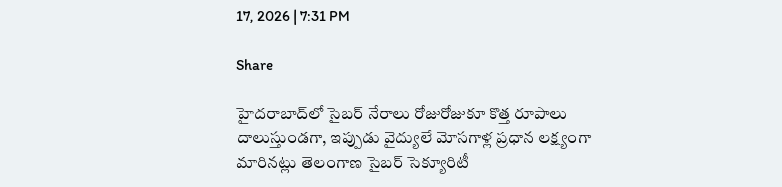17, 2026 | 7:31 PM

Share

హైదరాబాద్‌లో సైబర్ నేరాలు రోజురోజుకూ కొత్త రూపాలు దాలుస్తుండగా, ఇప్పుడు వైద్యులే మోసగాళ్ల ప్రధాన లక్ష్యంగా మారినట్లు తెలంగాణ సైబర్ సెక్యూరిటీ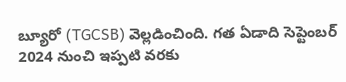బ్యూరో (TGCSB) వెల్లడించింది. గత ఏడాది సెప్టెంబర్ 2024 నుంచి ఇప్పటి వరకు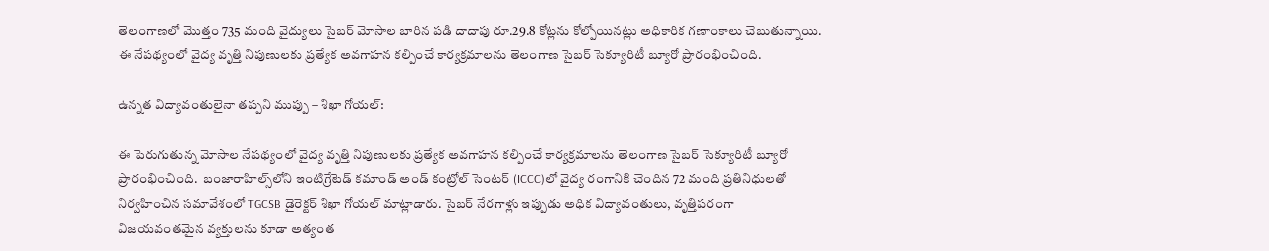తెలంగాణలో మొత్తం 735 మంది వైద్యులు సైబర్ మోసాల బారిన పడి దాదాపు రూ.29.8 కోట్లను కోల్పోయినట్లు అధికారిక గణాంకాలు చెబుతున్నాయి. ఈ నేపథ్యంలో వైద్య వృత్తి నిపుణులకు ప్రత్యేక అవగాహన కల్పించే కార్యక్రమాలను తెలంగాణ సైబర్ సెక్యూరిటీ బ్యూరో ప్రారంభించింది.

ఉన్నత విద్యావంతులైనా తప్పని ముప్పు – శిఖా గోయల్:

ఈ పెరుగుతున్న మోసాల నేపథ్యంలో వైద్య వృత్తి నిపుణులకు ప్రత్యేక అవగాహన కల్పించే కార్యక్రమాలను తెలంగాణ సైబర్ సెక్యూరిటీ బ్యూరో ప్రారంభించింది.  బంజారాహిల్స్‌లోని ఇంటిగ్రేటెడ్ కమాండ్ అండ్ కంట్రోల్ సెంటర్ (ICCC)లో వైద్య రంగానికి చెందిన 72 మంది ప్రతినిధులతో నిర్వహించిన సమావేశంలో TGCSB డైరెక్టర్ శిఖా గోయల్ మాట్లాడారు. సైబర్ నేరగాళ్లు ఇప్పుడు అధిక విద్యావంతులు, వృత్తిపరంగా విజయవంతమైన వ్యక్తులను కూడా అత్యంత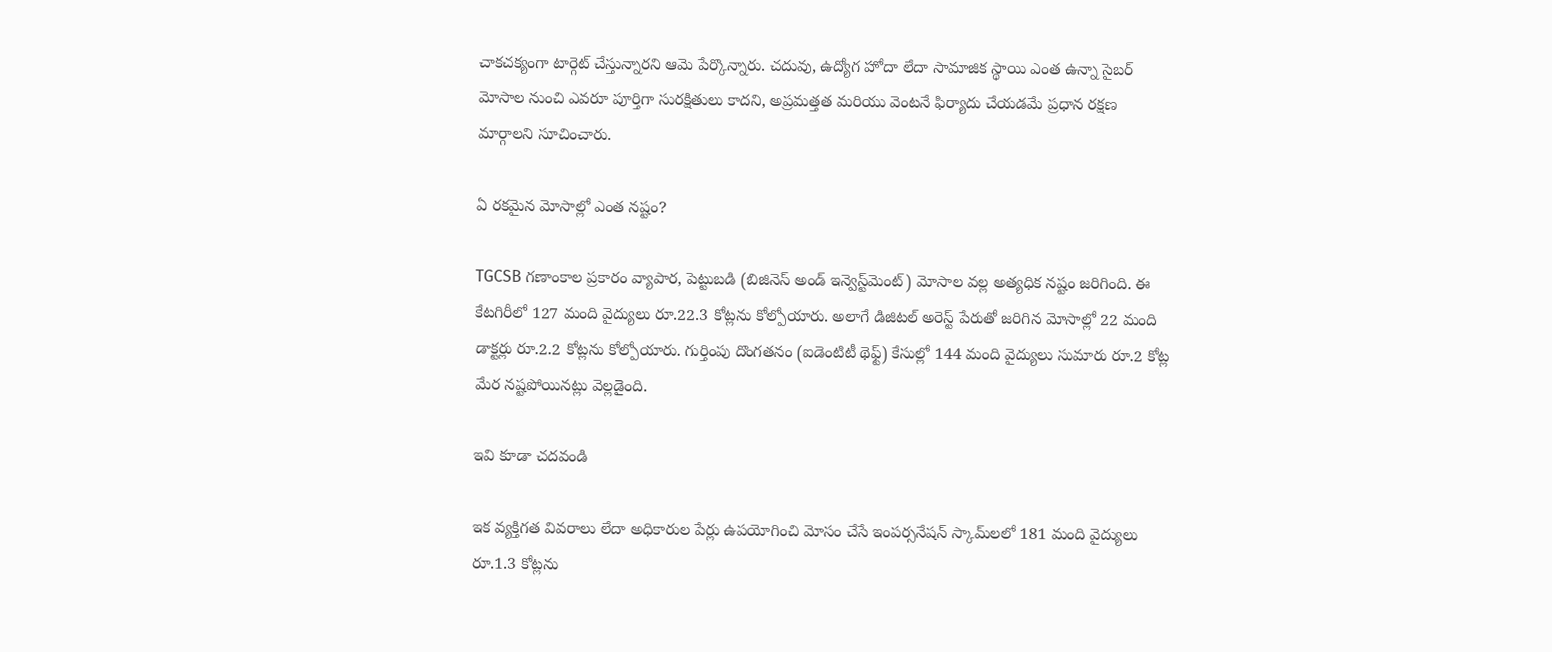చాకచక్యంగా టార్గెట్ చేస్తున్నారని ఆమె పేర్కొన్నారు. చదువు, ఉద్యోగ హోదా లేదా సామాజిక స్థాయి ఎంత ఉన్నా సైబర్ మోసాల నుంచి ఎవరూ పూర్తిగా సురక్షితులు కాదని, అప్రమత్తత మరియు వెంటనే ఫిర్యాదు చేయడమే ప్రధాన రక్షణ మార్గాలని సూచించారు.

ఏ రకమైన మోసాల్లో ఎంత నష్టం?

TGCSB గణాంకాల ప్రకారం వ్యాపార, పెట్టుబడి (బిజినెస్ అండ్ ఇన్వెస్ట్‌మెంట్) మోసాల వల్ల అత్యధిక నష్టం జరిగింది. ఈ కేటగిరీలో 127 మంది వైద్యులు రూ.22.3 కోట్లను కోల్పోయారు. అలాగే డిజిటల్ అరెస్ట్ పేరుతో జరిగిన మోసాల్లో 22 మంది డాక్టర్లు రూ.2.2 కోట్లను కోల్పోయారు. గుర్తింపు దొంగతనం (ఐడెంటిటీ థెఫ్ట్) కేసుల్లో 144 మంది వైద్యులు సుమారు రూ.2 కోట్ల మేర నష్టపోయినట్లు వెల్లడైంది.

ఇవి కూడా చదవండి

ఇక వ్యక్తిగత వివరాలు లేదా అధికారుల పేర్లు ఉపయోగించి మోసం చేసే ఇంపర్సనేషన్ స్కామ్‌లలో 181 మంది వైద్యులు రూ.1.3 కోట్లను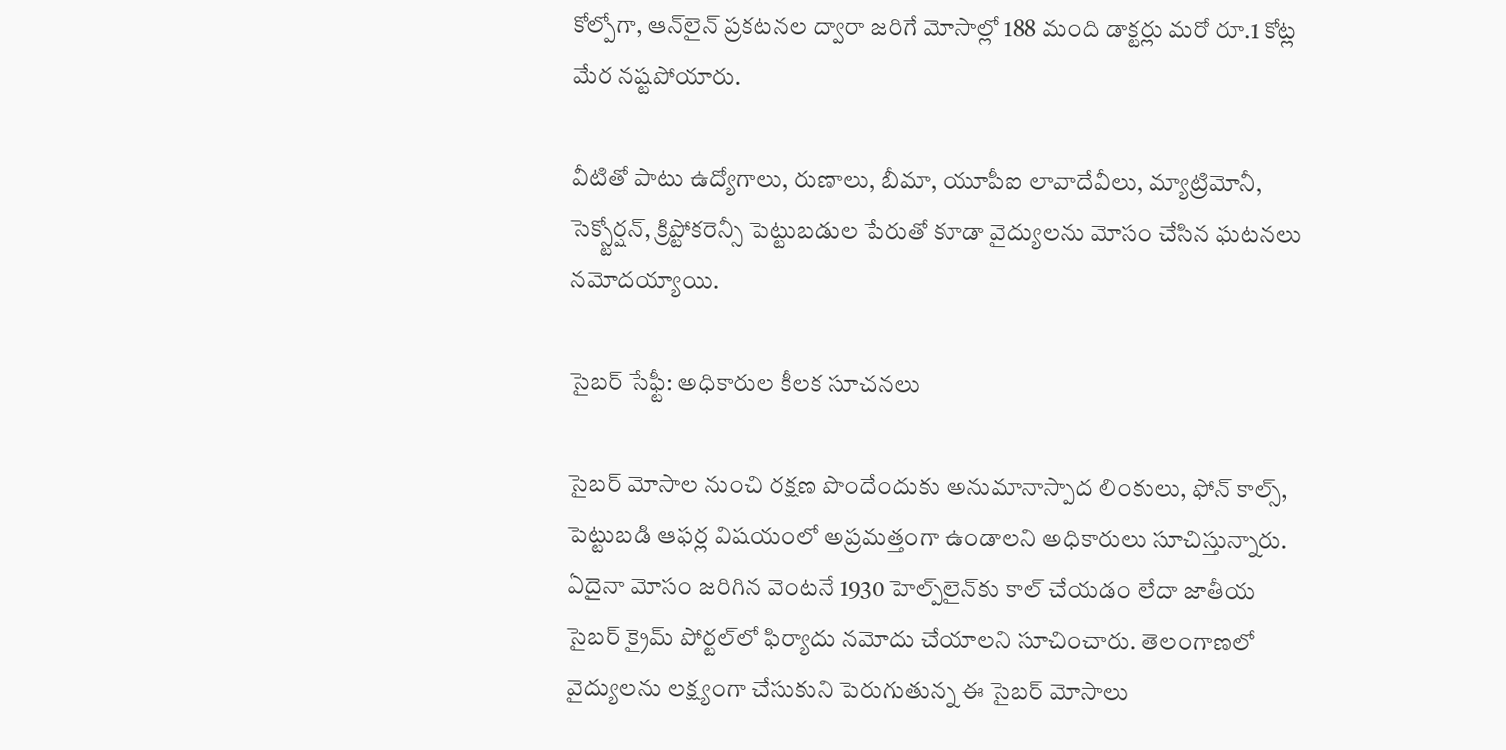కోల్పోగా, ఆన్‌లైన్ ప్రకటనల ద్వారా జరిగే మోసాల్లో 188 మంది డాక్టర్లు మరో రూ.1 కోట్ల మేర నష్టపోయారు.

వీటితో పాటు ఉద్యోగాలు, రుణాలు, బీమా, యూపీఐ లావాదేవీలు, మ్యాట్రిమోనీ, సెక్స్టోర్షన్, క్రిప్టోకరెన్సీ పెట్టుబడుల పేరుతో కూడా వైద్యులను మోసం చేసిన ఘటనలు నమోదయ్యాయి.

సైబర్ సేఫ్టీ: అధికారుల కీలక సూచనలు

సైబర్ మోసాల నుంచి రక్షణ పొందేందుకు అనుమానాస్పాద లింకులు, ఫోన్ కాల్స్, పెట్టుబడి ఆఫర్ల విషయంలో అప్రమత్తంగా ఉండాలని అధికారులు సూచిస్తున్నారు. ఏదైనా మోసం జరిగిన వెంటనే 1930 హెల్ప్‌లైన్‌కు కాల్ చేయడం లేదా జాతీయ సైబర్ క్రైమ్ పోర్టల్‌లో ఫిర్యాదు నమోదు చేయాలని సూచించారు. తెలంగాణలో వైద్యులను లక్ష్యంగా చేసుకుని పెరుగుతున్న ఈ సైబర్ మోసాలు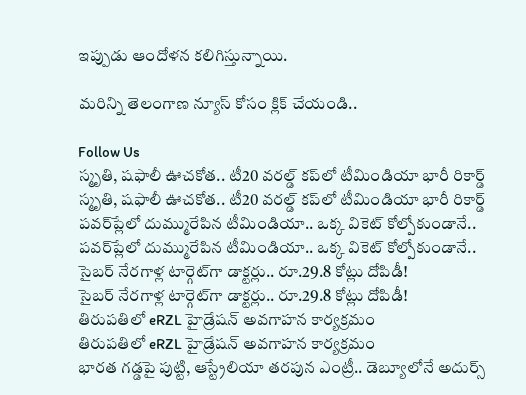ఇప్పుడు ఆందోళన కలిగిస్తున్నాయి.

మరిన్ని తెలంగాణ న్యూస్ కోసం క్లిక్ చేయండి..

Follow Us
స్మృతి, షఫాలీ ఊచకోత.. టీ20 వరల్డ్ కప్‌లో టీమిండియా భారీ రికార్డ్
స్మృతి, షఫాలీ ఊచకోత.. టీ20 వరల్డ్ కప్‌లో టీమిండియా భారీ రికార్డ్
పవర్‌ప్లే‌లో దుమ్మురేపిన టీమిండియా.. ఒక్క వికెట్ కోల్పోకుండానే..
పవర్‌ప్లే‌లో దుమ్మురేపిన టీమిండియా.. ఒక్క వికెట్ కోల్పోకుండానే..
సైబర్ నేరగాళ్ల టార్గెట్‌గా డాక్టర్లు.. రూ.29.8 కోట్లు దోపిడీ!
సైబర్ నేరగాళ్ల టార్గెట్‌గా డాక్టర్లు.. రూ.29.8 కోట్లు దోపిడీ!
తిరుపతిలో eRZL హైడ్రేషన్ అవగాహన కార్యక్రమం
తిరుపతిలో eRZL హైడ్రేషన్ అవగాహన కార్యక్రమం
భారత గడ్డపై పుట్టి, ఆస్ట్రేలియా తరపున ఎంట్రీ.. డెబ్యూలోనే అదుర్స్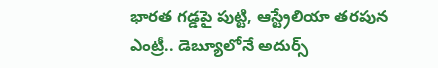భారత గడ్డపై పుట్టి, ఆస్ట్రేలియా తరపున ఎంట్రీ.. డెబ్యూలోనే అదుర్స్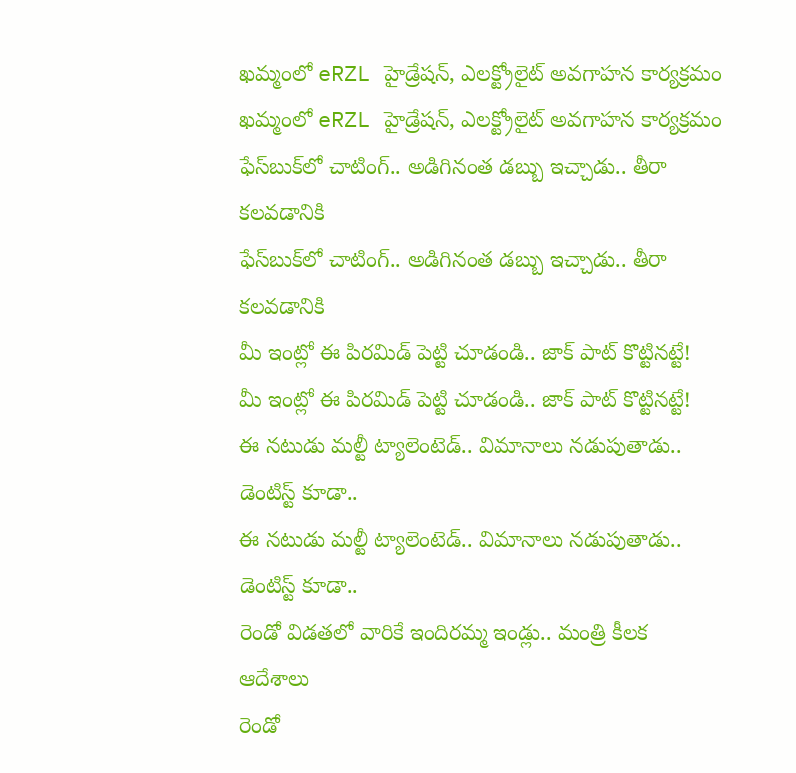ఖమ్మంలో eRZL హైడ్రేషన్, ఎలక్ట్రోలైట్ అవగాహన కార్యక్రమం
ఖమ్మంలో eRZL హైడ్రేషన్, ఎలక్ట్రోలైట్ అవగాహన కార్యక్రమం
ఫేస్‌బుక్‌లో చాటింగ్.. అడిగినంత డబ్బు ఇచ్చాడు.. తీరా కలవడానికి
ఫేస్‌బుక్‌లో చాటింగ్.. అడిగినంత డబ్బు ఇచ్చాడు.. తీరా కలవడానికి
మీ ఇంట్లో ఈ పిరమిడ్ పెట్టి చూడండి.. జాక్ పాట్ కొట్టినట్టే!
మీ ఇంట్లో ఈ పిరమిడ్ పెట్టి చూడండి.. జాక్ పాట్ కొట్టినట్టే!
ఈ నటుడు మల్టీ ట్యాలెంటెడ్.. విమానాలు నడుపుతాడు.. డెంటిస్ట్ కూడా..
ఈ నటుడు మల్టీ ట్యాలెంటెడ్.. విమానాలు నడుపుతాడు.. డెంటిస్ట్ కూడా..
రెండో విడతలో వారికే ఇందిరమ్మ ఇండ్లు.. మంత్రి కీలక ఆదేశాలు
రెండో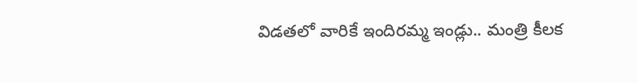విడతలో వారికే ఇందిరమ్మ ఇండ్లు.. మంత్రి కీలక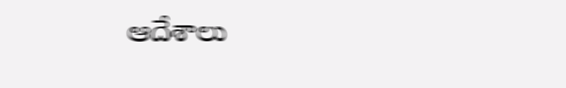ఆదేశాలు